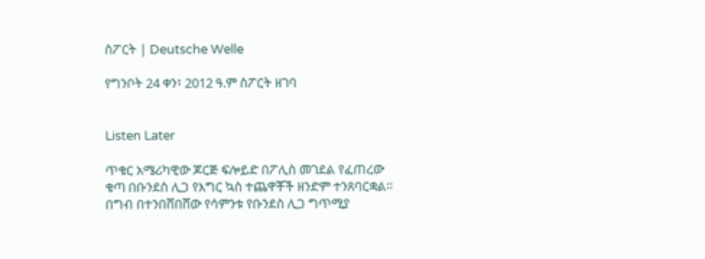ስፖርት | Deutsche Welle

የግንቦት 24 ቀን፣ 2012 ዓ.ም ስፖርት ዘገባ


Listen Later

ጥቁር አሜሪካዊው ጆርጅ ፍሎይድ በፖሊስ መገደል የፈጠረው ቁጣ በቡንደስ ሊጋ የእግር ኳስ ተጨዋቾች ዘንድም ተንጸባርቋል። በግብ በተንበሸበሸው የሳምንቱ የቡንደስ ሊጋ ግጥሚያ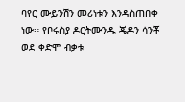ባየር ሙይንሽን መሪነቱን እንዳስጠበቀ ነው። የቦሩስያ ዶርትሙንዱ ጄዶን ሳንቾ ወደ ቀድሞ ብቃቱ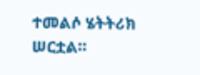ተመልሶ ሄትትሪክ ሠርቷል።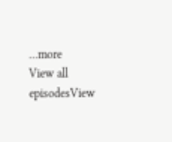...more
View all episodesView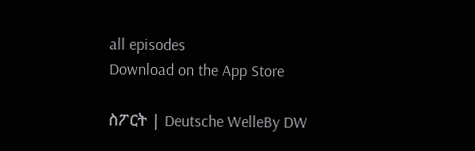all episodes
Download on the App Store

ስፖርት | Deutsche WelleBy DW